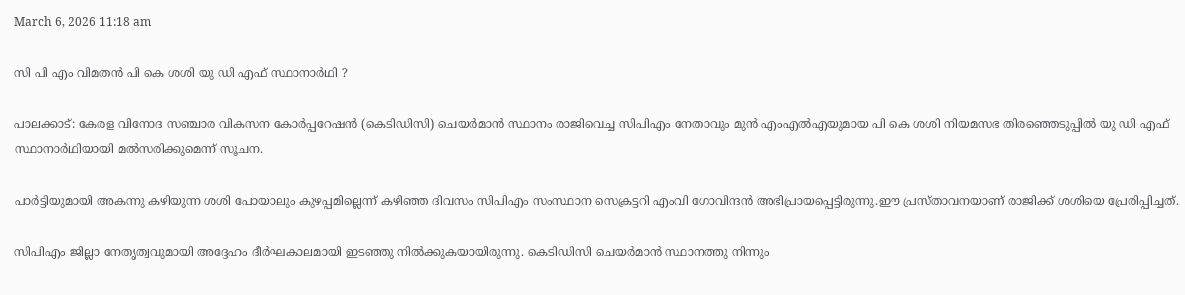March 6, 2026 11:18 am

സി പി എം വിമതൻ പി കെ ശശി യു ഡി എഫ് സ്ഥാനാർഥി ?

പാലക്കാട്: കേരള വിനോദ സഞ്ചാര വികസന കോർപ്പറേഷൻ (കെടിഡിസി) ചെയര്‍മാന്‍ സ്ഥാനം രാജിവെച്ച സിപിഎം നേതാവും മുന്‍ എംഎല്‍എയുമായ പി കെ ശശി നിയമസഭ തിരഞ്ഞെടുപ്പിൽ യു ഡി എഫ് സ്ഥാനാർഥിയായി മൽസരിക്കുമെന്ന് സൂചന.

പാര്‍ട്ടിയുമായി അകന്നു കഴിയുന്ന ശശി പോയാലും കുഴപ്പമില്ലെന്ന് കഴിഞ്ഞ ദിവസം സിപിഎം സംസ്ഥാന സെക്രട്ടറി എംവി ഗോവിന്ദന്‍ അഭിപ്രായപ്പെട്ടിരുന്നു.ഈ പ്രസ്താവനയാണ് രാജിക്ക് ശശിയെ പ്രേരിപ്പിച്ചത്.

സിപിഎം ജില്ലാ നേതൃത്വവുമായി അദ്ദേഹം ദീര്‍ഘകാലമായി ഇടഞ്ഞു നില്‍ക്കുകയായിരുന്നു. കെടിഡിസി ചെയര്‍മാന്‍ സ്ഥാനത്തു നിന്നും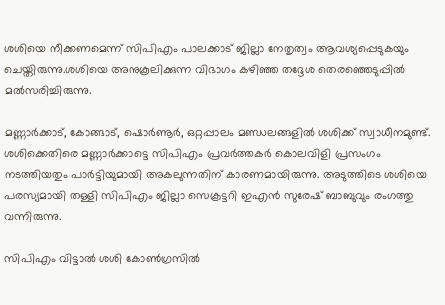ശശിയെ നീക്കണമെന്ന് സിപിഎം പാലക്കാട് ജില്ലാ നേതൃത്വം ആവശ്യപ്പെടുകയും ചെയ്തിരുന്നു.ശശിയെ അനുകൂലിക്കുന്ന വിഭാഗം കഴിഞ്ഞ തദ്ദേശ തെരഞ്ഞെടുപ്പില്‍ മല്‍സരിച്ചിരുന്നു.

മണ്ണാര്‍ക്കാട്, കോങ്ങാട്, ഷൊര്‍ണൂര്‍, ഒറ്റപ്പാലം മണ്ഡലങ്ങളില്‍ ശശിക്ക് സ്വാധീനമുണ്ട്. ശശിക്കെതിരെ മണ്ണാര്‍ക്കാട്ടെ സിപിഎം പ്രവര്‍ത്തകര്‍ കൊലവിളി പ്രസംഗം നടത്തിയതും പാര്‍ട്ടിയുമായി അകലുന്നതിന് കാരണമായിരുന്നു. അടുത്തിടെ ശശിയെ പരസ്യമായി തള്ളി സിപിഎം ജില്ലാ സെക്രട്ടറി ഇഎന്‍ സുരേഷ് ബാബുവും രംഗത്തു വന്നിരുന്നു.

സിപിഎം വിട്ടാല്‍ ശശി കോണ്‍ഗ്രസില്‍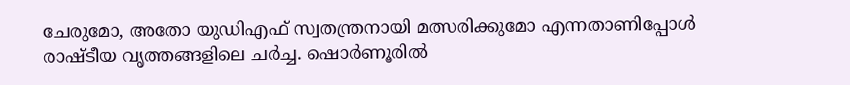ചേരുമോ, അതോ യുഡിഎഫ് സ്വതന്ത്രനായി മത്സരിക്കുമോ എന്നതാണിപ്പോൾ രാഷ്ടീയ വൃത്തങ്ങളിലെ ചർച്ച. ഷൊര്‍ണൂരില്‍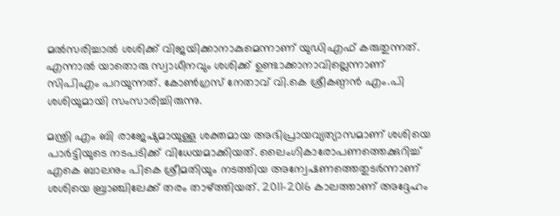മല്‍സരിച്ചാല്‍ ശശിക്ക് വിജയിക്കാനാകുമെന്നാണ് യുഡിഎഫ് കരുതുന്നത്. എന്നാല്‍ യാതൊരു സ്വാധീനവും ശശിക്ക് ഉണ്ടാക്കാനാവില്ലെന്നാണ് സിപിഎം പറയുന്നത്. കോൺഗ്രസ് നേതാവ് വി.കെ ശ്രീകണ്ഠന്‍ എം.പി ശശിയുമായി സംസാരിച്ചിരുന്നു.

മന്ത്രി എം ബി രാജേഷുമായുള്ള ശക്തമായ അഭിപ്രായവ്യത്യാസമാണ് ശശിയെ പാര്‍ട്ടിയുടെ നടപടിക്ക് വിധേയമാക്കിയത്. ലൈംഗികാരോപണത്തെക്കുറിച്ച് എകെ ബാലനും പികെ ശ്രീമതിയും നടത്തിയ അന്വേഷണത്തെതുടര്‍ന്നാണ് ശശിയെ ബ്രാഞ്ചിലേക്ക് തരം താഴ്ത്തിയത്. 2011-2016 കാലത്താണ് അദ്ദേഹം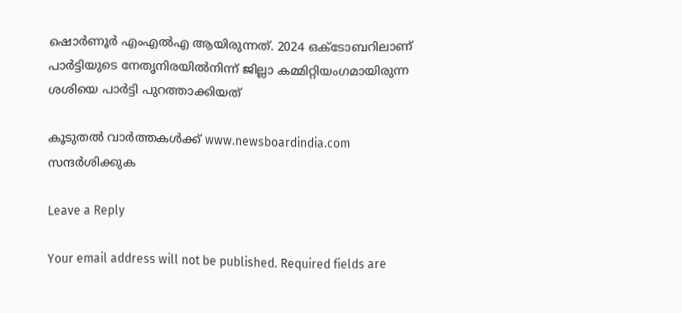ഷൊര്‍ണൂര്‍ എംഎല്‍എ ആയിരുന്നത്. 2024 ഒക്ടോബറിലാണ് പാര്‍ട്ടിയുടെ നേതൃനിരയില്‍നിന്ന് ജില്ലാ കമ്മിറ്റിയംഗമായിരുന്ന ശശിയെ പാര്‍ട്ടി പുറത്താക്കിയത്

കൂടുതൽ വാർത്തകൾക്ക് www.newsboardindia.com സന്ദർശിക്കുക

Leave a Reply

Your email address will not be published. Required fields are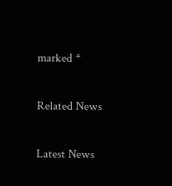marked *

Related News

Latest News